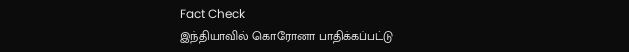Fact Check
இந்தியாவில் கொரோனா பாதிக்கப்பட்டு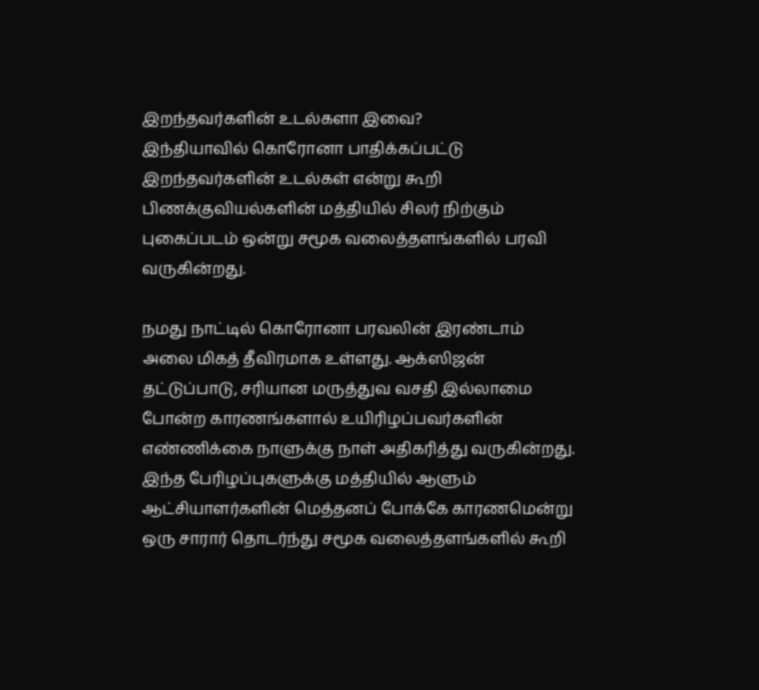இறந்தவர்களின் உடல்களா இவை?
இந்தியாவில் கொரோனா பாதிக்கப்பட்டு இறந்தவர்களின் உடல்கள் என்று கூறி பிணக்குவியல்களின் மத்தியில் சிலர் நிற்கும் புகைப்படம் ஒன்று சமூக வலைத்தளங்களில் பரவி வருகின்றது.

நமது நாட்டில் கொரோனா பரவலின் இரண்டாம் அலை மிகத் தீவிரமாக உள்ளது. ஆக்ஸிஜன் தட்டுப்பாடு, சரியான மருத்துவ வசதி இல்லாமை போன்ற காரணங்களால் உயிரிழப்பவர்களின் எண்ணிக்கை நாளுக்கு நாள் அதிகரித்து வருகின்றது.
இந்த பேரிழப்புகளுக்கு மத்தியில் ஆளும் ஆட்சியாளர்களின் மெத்தனப் போக்கே காரணமென்று ஒரு சாரார் தொடர்ந்து சமூக வலைத்தளங்களில் கூறி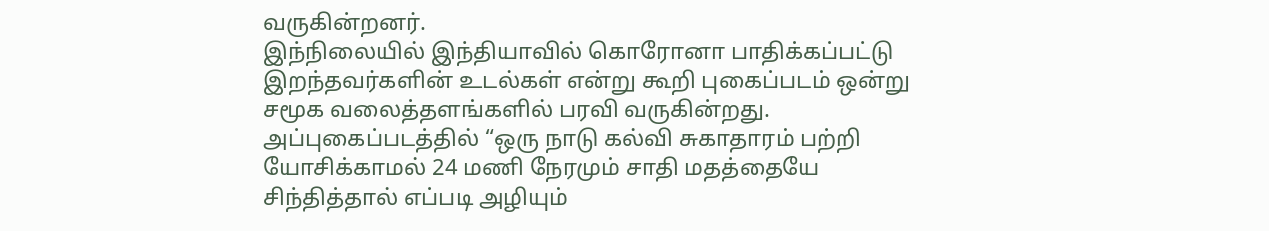வருகின்றனர்.
இந்நிலையில் இந்தியாவில் கொரோனா பாதிக்கப்பட்டு இறந்தவர்களின் உடல்கள் என்று கூறி புகைப்படம் ஒன்று சமூக வலைத்தளங்களில் பரவி வருகின்றது. அப்புகைப்படத்தில் “ஒரு நாடு கல்வி சுகாதாரம் பற்றி யோசிக்காமல் 24 மணி நேரமும் சாதி மதத்தையே சிந்தித்தால் எப்படி அழியும்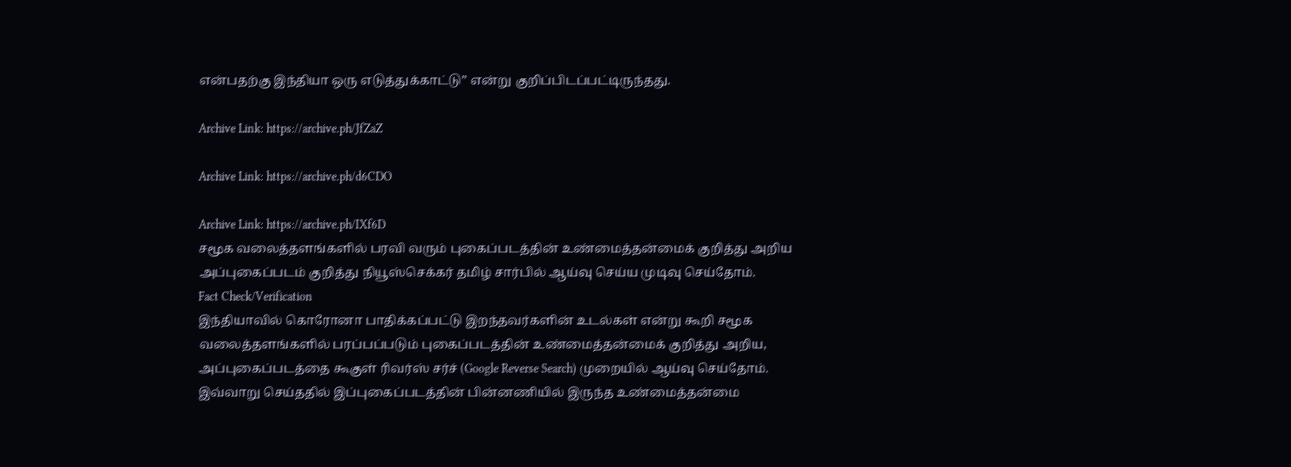என்பதற்கு இந்தியா ஒரு எடுத்துக்காட்டு” என்று குறிப்பிடப்பட்டிருந்தது.

Archive Link: https://archive.ph/JfZaZ

Archive Link: https://archive.ph/d6CDO

Archive Link: https://archive.ph/IXf6D
சமூக வலைத்தளங்களில் பரவி வரும் புகைப்படத்தின் உண்மைத்தன்மைக் குறித்து அறிய அப்புகைப்படம் குறித்து நியூஸ்செக்கர் தமிழ் சார்பில் ஆய்வு செய்ய முடிவு செய்தோம்.
Fact Check/Verification
இந்தியாவில் கொரோனா பாதிக்கப்பட்டு இறந்தவர்களின் உடல்கள் என்று கூறி சமூக வலைத்தளங்களில் பரப்பப்படும் புகைப்படத்தின் உண்மைத்தன்மைக் குறித்து அறிய, அப்புகைப்படத்தை கூகுள் ரிவர்ஸ் சர்ச் (Google Reverse Search) முறையில் ஆய்வு செய்தோம்.
இவ்வாறு செய்ததில் இப்புகைப்படத்தின் பின்னணியில் இருந்த உண்மைத்தன்மை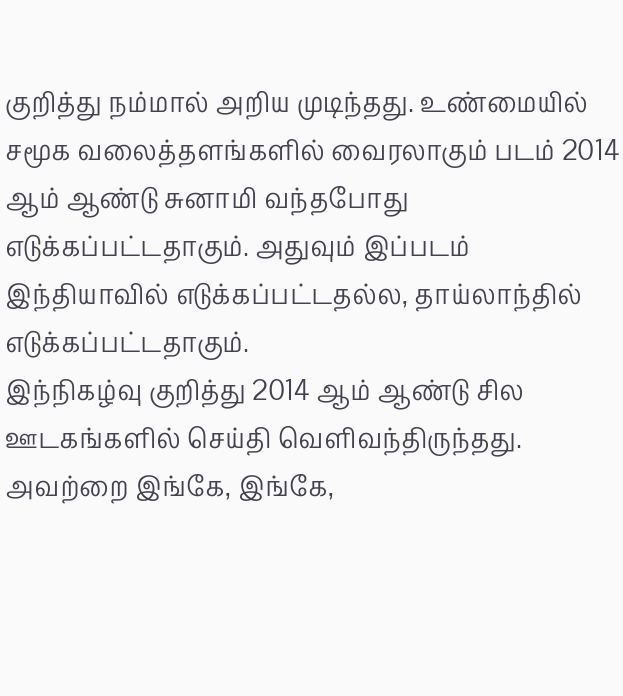குறித்து நம்மால் அறிய முடிந்தது. உண்மையில் சமூக வலைத்தளங்களில் வைரலாகும் படம் 2014 ஆம் ஆண்டு சுனாமி வந்தபோது எடுக்கப்பட்டதாகும். அதுவும் இப்படம் இந்தியாவில் எடுக்கப்பட்டதல்ல, தாய்லாந்தில் எடுக்கப்பட்டதாகும்.
இந்நிகழ்வு குறித்து 2014 ஆம் ஆண்டு சில ஊடகங்களில் செய்தி வெளிவந்திருந்தது. அவற்றை இங்கே, இங்கே,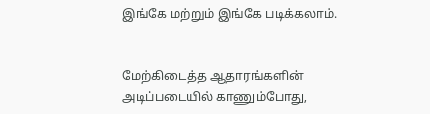இங்கே மற்றும் இங்கே படிக்கலாம்.


மேற்கிடைத்த ஆதாரங்களின் அடிப்படையில் காணும்போது,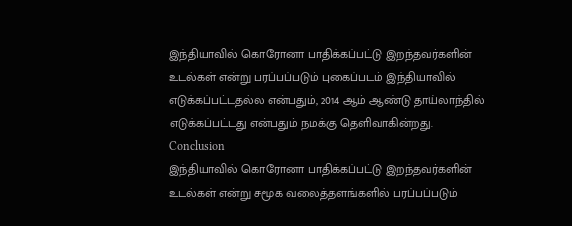இந்தியாவில் கொரோனா பாதிக்கப்பட்டு இறந்தவர்களின் உடல்கள் என்று பரப்பப்படும் புகைப்படம் இந்தியாவில் எடுக்கப்பட்டதல்ல என்பதும், 2014 ஆம் ஆண்டு தாய்லாந்தில் எடுக்கப்பட்டது என்பதும் நமக்கு தெளிவாகின்றது.
Conclusion
இந்தியாவில் கொரோனா பாதிக்கப்பட்டு இறந்தவர்களின் உடல்கள் என்று சமூக வலைத்தளங்களில் பரப்பப்படும்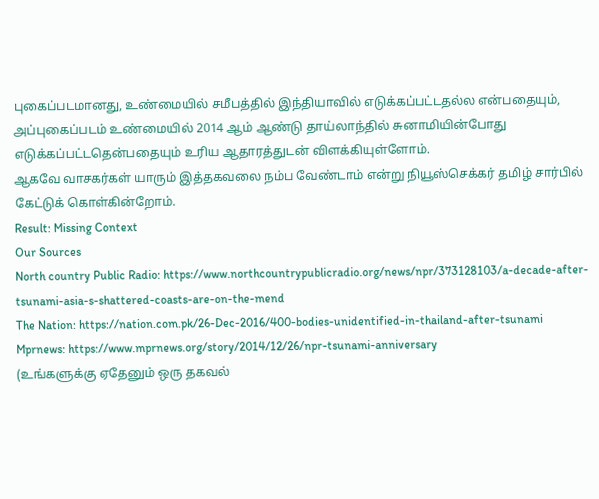புகைப்படமானது, உண்மையில் சமீபத்தில் இந்தியாவில் எடுக்கப்பட்டதல்ல என்பதையும், அப்புகைப்படம் உண்மையில் 2014 ஆம் ஆண்டு தாய்லாந்தில் சுனாமியின்போது எடுக்கப்பட்டதென்பதையும் உரிய ஆதாரத்துடன் விளக்கியுள்ளோம்.
ஆகவே வாசகர்கள் யாரும் இத்தகவலை நம்ப வேண்டாம் என்று நியூஸ்செக்கர் தமிழ் சார்பில் கேட்டுக் கொள்கின்றோம்.
Result: Missing Context
Our Sources
North country Public Radio: https://www.northcountrypublicradio.org/news/npr/373128103/a-decade-after-tsunami-asia-s-shattered-coasts-are-on-the-mend
The Nation: https://nation.com.pk/26-Dec-2016/400-bodies-unidentified-in-thailand-after-tsunami
Mprnews: https://www.mprnews.org/story/2014/12/26/npr-tsunami-anniversary
(உங்களுக்கு ஏதேனும் ஒரு தகவல்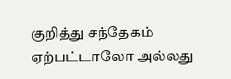குறித்து சந்தேகம் ஏற்பட்டாலோ அல்லது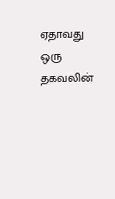ஏதாவது ஒரு தகவலின்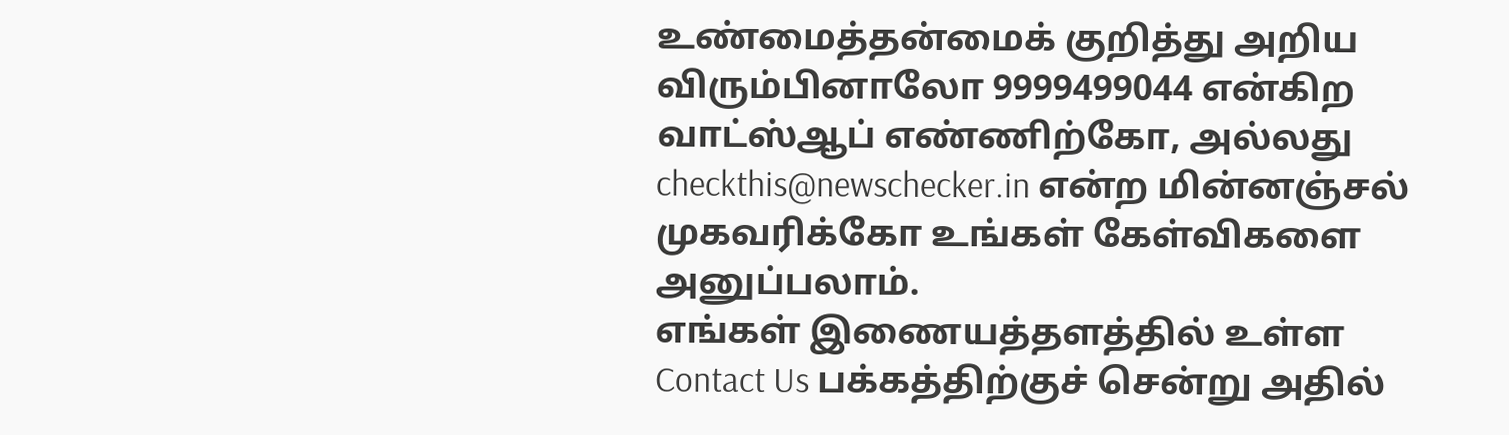உண்மைத்தன்மைக் குறித்து அறிய விரும்பினாலோ 9999499044 என்கிற வாட்ஸ்ஆப் எண்ணிற்கோ, அல்லது checkthis@newschecker.in என்ற மின்னஞ்சல் முகவரிக்கோ உங்கள் கேள்விகளை அனுப்பலாம்.
எங்கள் இணையத்தளத்தில் உள்ள Contact Us பக்கத்திற்குச் சென்று அதில்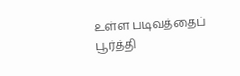உள்ள படிவத்தைப் பூர்த்தி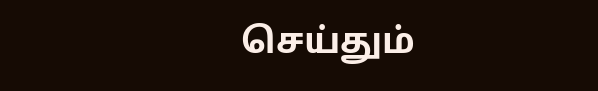செய்தும்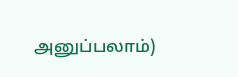அனுப்பலாம்)